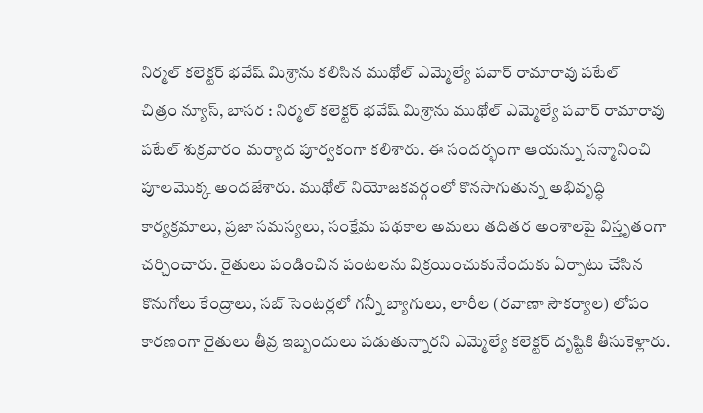నిర్మల్ కలెక్టర్ భవేష్ మిశ్రాను కలిసిన ముథోల్ ఎమ్మెల్యే పవార్ రామారావు పటేల్
చిత్రం న్యూస్, బాసర : నిర్మల్ కలెక్టర్ భవేష్ మిశ్రాను ముథోల్ ఎమ్మెల్యే పవార్ రామారావు పటేల్ శుక్రవారం మర్యాద పూర్వకంగా కలిశారు. ఈ సందర్భంగా ఆయన్ను సన్మానించి పూలమొక్క అందజేశారు. ముథోల్ నియోజకవర్గంలో కొనసాగుతున్న అభివృద్ధి కార్యక్రమాలు, ప్రజా సమస్యలు, సంక్షేమ పథకాల అమలు తదితర అంశాలపై విస్తృతంగా చర్చించారు. రైతులు పండించిన పంటలను విక్రయించుకునేందుకు ఏర్పాటు చేసిన కొనుగోలు కేంద్రాలు, సబ్ సెంటర్లలో గన్నీ బ్యాగులు, లారీల (రవాణా సౌకర్యాల) లోపం కారణంగా రైతులు తీవ్ర ఇబ్బందులు పడుతున్నారని ఎమ్మెల్యే కలెక్టర్ దృష్టికి తీసుకెళ్లారు.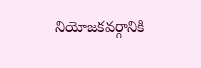నియోజకవర్గానికి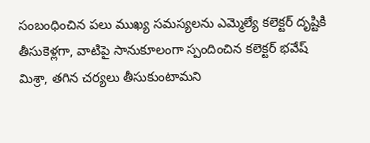సంబంధించిన పలు ముఖ్య సమస్యలను ఎమ్మెల్యే కలెక్టర్ దృష్టికి తీసుకెళ్లగా, వాటిపై సానుకూలంగా స్పందించిన కలెక్టర్ భవేష్ మిశ్రా, తగిన చర్యలు తీసుకుంటామని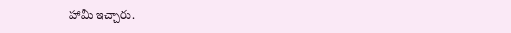హామీ ఇచ్చారు.